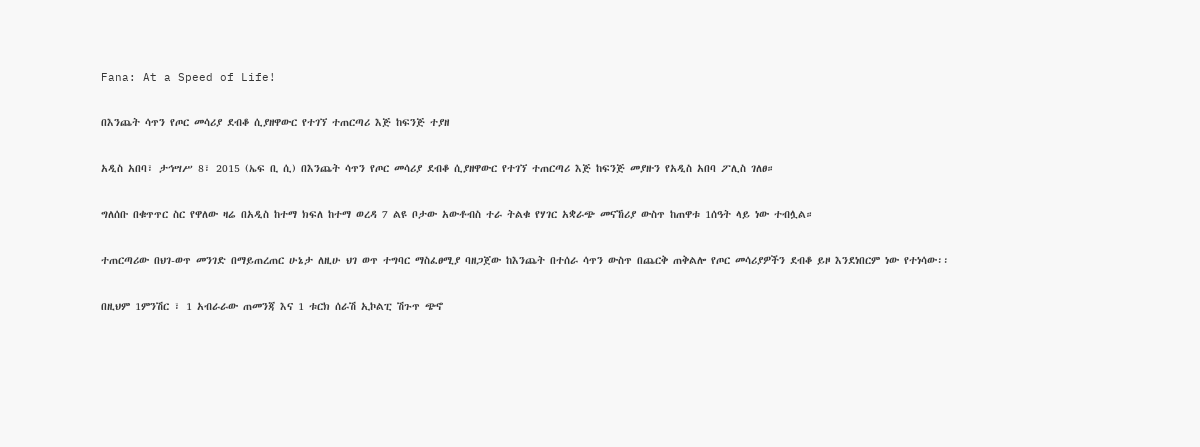Fana: At a Speed of Life!

በእንጨት ሳጥን የጦር መሳሪያ ደብቆ ሲያዘዋውር የተገኘ ተጠርጣሪ እጅ ከፍንጅ ተያዘ

አዲስ አበባ፣ ታኅሣሥ 8፣ 2015 (ኤፍ ቢ ሲ) በእንጨት ሳጥን የጦር መሳሪያ ደብቆ ሲያዘዋውር የተገኘ ተጠርጣሪ እጅ ከፍንጅ መያዙን የአዲስ አበባ ፖሊስ ገለፀ።

ግለሰቡ በቁጥጥር ስር የዋለው ዛሬ በአዲስ ከተማ ክፍለ ከተማ ወረዳ 7 ልዩ ቦታው አውቶብስ ተራ ትልቁ የሃገር አቋራጭ መናኸሪያ ውስጥ ከጠዋቱ 1ሰዓት ላይ ነው ተብሏል።

ተጠርጣሪው በህገ-ወጥ መንገድ በማይጠረጠር ሁኔታ ለዚሁ ህገ ወጥ ተግባር ማስፈፀሚያ ባዘጋጀው ከእንጨት በተሰራ ሳጥን ውስጥ በጨርቅ ጠቅልሎ የጦር መሳሪያዎችን ደብቆ ይዞ እንደነበርም ነው የተነሳው፡፡

በዚህም 1ምንሽር ፣ 1 አብራራው ጠመንጃ እና 1 ቱርክ ሰራሽ ኢኮልፒ ሽጉጥ ጭኖ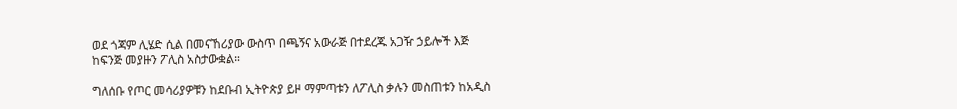ወደ ጎጃም ሊሄድ ሲል በመናኸሪያው ውስጥ በጫኝና አውራጅ በተደረጁ አጋዥ ኃይሎች እጅ ከፍንጅ መያዙን ፖሊስ አስታውቋል።

ግለሰቡ የጦር መሳሪያዎቹን ከደቡብ ኢትዮጵያ ይዞ ማምጣቱን ለፖሊስ ቃሉን መስጠቱን ከአዲስ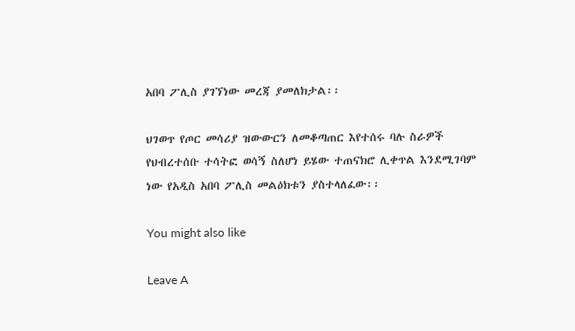አበባ ፖሊስ ያገኘነው መረጃ ያመለክታል፡፡

ህገወጥ የጦር መሳሪያ ዝውውርን ለመቆጣጠር እየተሰሩ ባሉ ስራዎች የህብረተሰቡ ተሳትፎ ወሳኝ ስለሆነ ይሄው ተጠናክሮ ሊቀጥል እንደሚገባም ነው የአዲስ አበባ ፖሊስ መልዕክቱን ያስተላለፈው፡፡

You might also like

Leave A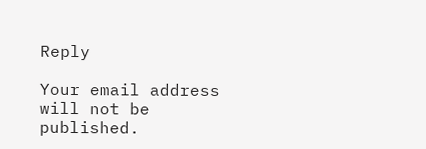Reply

Your email address will not be published.